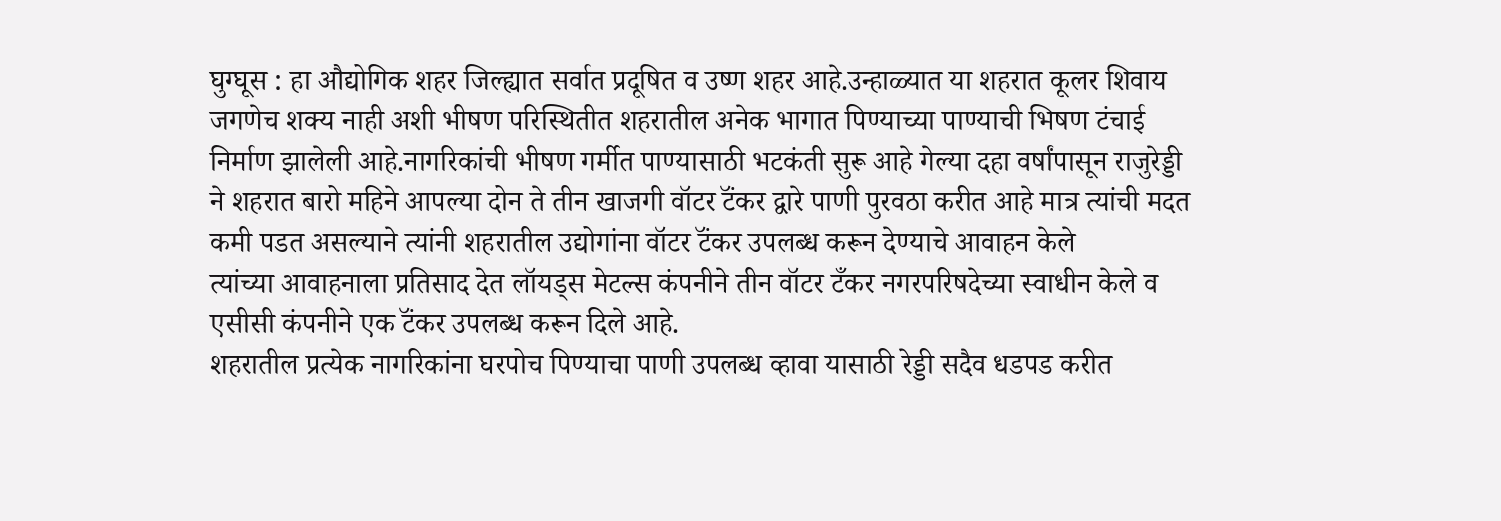घुग्घूस : हा औद्योगिक शहर जिल्ह्यात सर्वात प्रदूषित व उष्ण शहर आहे.उन्हाळ्यात या शहरात कूलर शिवाय जगणेच शक्य नाही अशी भीषण परिस्थितीत शहरातील अनेक भागात पिण्याच्या पाण्याची भिषण टंचाई निर्माण झालेली आहे.नागरिकांची भीषण गर्मीत पाण्यासाठी भटकंती सुरू आहे गेल्या दहा वर्षांपासून राजुरेड्डी ने शहरात बारो महिने आपल्या दोन ते तीन खाजगी वॉटर टॅंकर द्वारे पाणी पुरवठा करीत आहे मात्र त्यांची मदत कमी पडत असल्याने त्यांनी शहरातील उद्योगांना वॉटर टॅंकर उपलब्ध करून देण्याचे आवाहन केले
त्यांच्या आवाहनाला प्रतिसाद देत लॉयड्स मेटल्स कंपनीने तीन वॉटर टँकर नगरपरिषदेच्या स्वाधीन केले व एसीसी कंपनीने एक टॅंकर उपलब्ध करून दिले आहे.
शहरातील प्रत्येक नागरिकांना घरपोच पिण्याचा पाणी उपलब्ध व्हावा यासाठी रेड्डी सदैव धडपड करीत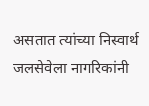असतात त्यांच्या निस्वार्थ जलसेवेला नागरिकांनी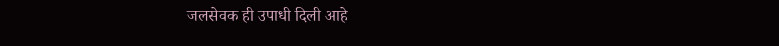जलसेवक ही उपाधी दिली आहे